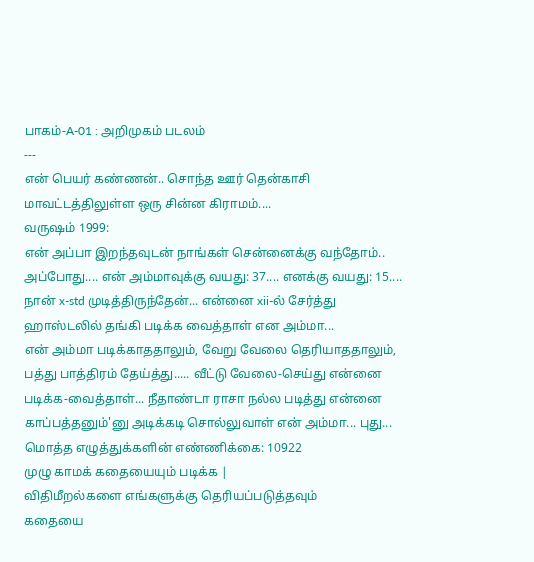பாகம்-A-01 : அறிமுகம் படலம்
---
என் பெயர் கண்ணன்.. சொந்த ஊர் தென்காசி மாவட்டத்திலுள்ள ஒரு சின்ன கிராமம்....
வருஷம் 1999:
என் அப்பா இறந்தவுடன் நாங்கள் சென்னைக்கு வந்தோம்..
அப்போது.... என் அம்மாவுக்கு வயது: 37.... எனக்கு வயது: 15....
நான் x-std முடித்திருந்தேன்... என்னை xii-ல் சேர்த்து ஹாஸ்டலில் தங்கி படிக்க வைத்தாள் என அம்மா...
என் அம்மா படிக்காததாலும், வேறு வேலை தெரியாததாலும், பத்து பாத்திரம் தேய்த்து..... வீட்டு வேலை-செய்து என்னை படிக்க-வைத்தாள்... நீதாண்டா ராசா நல்ல படித்து என்னை காப்பத்தனும்'னு அடிக்கடி சொல்லுவாள் என் அம்மா... புது...
மொத்த எழுத்துக்களின் எண்ணிக்கை: 10922
முழு காமக் கதையையும் படிக்க |
விதிமீறல்களை எங்களுக்கு தெரியப்படுத்தவும்
கதையை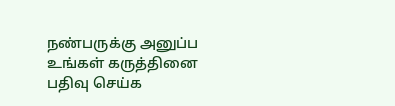நண்பருக்கு அனுப்ப
உங்கள் கருத்தினை பதிவு செய்க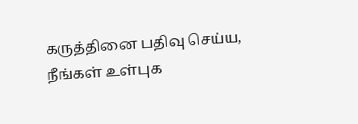கருத்தினை பதிவு செய்ய, நீங்கள் உள்புக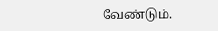வேண்டும்.